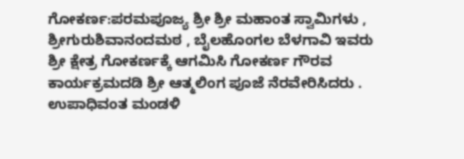ಗೋಕರ್ಣ:ಪರಮಪೂಜ್ಯ ಶ್ರೀ ಶ್ರೀ ಮಹಾಂತ ಸ್ವಾಮಿಗಳು , ಶ್ರೀಗುರುಶಿವಾನಂದಮಠ , ಬೈಲಹೊಂಗಲ ಬೆಳಗಾವಿ ಇವರು ಶ್ರೀ ಕ್ಷೇತ್ರ ಗೋಕರ್ಣಕ್ಕೆ ಆಗಮಿಸಿ ಗೋಕರ್ಣ ಗೌರವ ಕಾರ್ಯಕ್ರಮದಡಿ ಶ್ರೀ ಆತ್ಮಲಿಂಗ ಪೂಜೆ ನೆರವೇರಿಸಿದರು . ಉಪಾಧಿವಂತ ಮಂಡಳಿ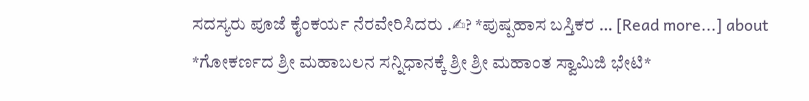ಸದಸ್ಯರು ಪೂಜೆ ಕೈಂಕರ್ಯ ನೆರವೇರಿಸಿದರು .✍? *ಪುಷ್ಪಹಾಸ ಬಸ್ತಿಕರ … [Read more...] about *ಗೋಕರ್ಣದ ಶ್ರೀ ಮಹಾಬಲನ ಸನ್ನಿಧಾನಕ್ಕೆ ಶ್ರೀ ಶ್ರೀ ಮಹಾಂತ ಸ್ವಾಮಿಜಿ ಭೇಟಿ*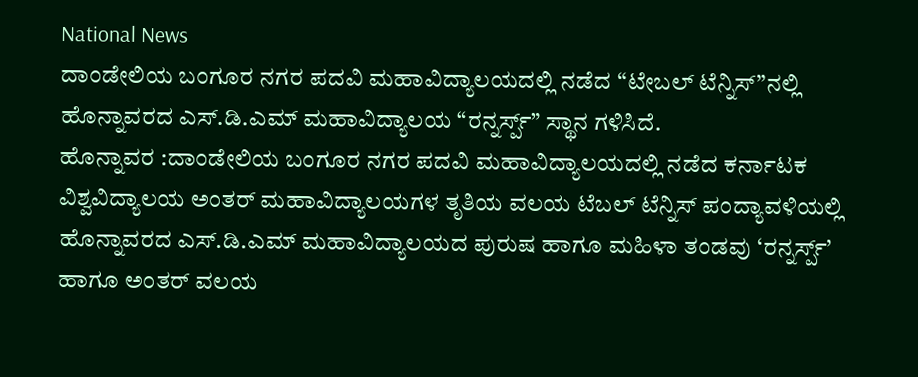National News
ದಾಂಡೇಲಿಯ ಬಂಗೂರ ನಗರ ಪದವಿ ಮಹಾವಿದ್ಯಾಲಯದಲ್ಲಿ ನಡೆದ “ಟೇಬಲ್ ಟೆನ್ನಿಸ್”ನಲ್ಲಿ ಹೊನ್ನಾವರದ ಎಸ್.ಡಿ.ಎಮ್ ಮಹಾವಿದ್ಯಾಲಯ “ರನ್ನರ್ಸ್ಪ್” ಸ್ಥಾನ ಗಳಿಸಿದೆ.
ಹೊನ್ನಾವರ :ದಾಂಡೇಲಿಯ ಬಂಗೂರ ನಗರ ಪದವಿ ಮಹಾವಿದ್ಯಾಲಯದಲ್ಲಿ ನಡೆದ ಕರ್ನಾಟಕ ವಿಶ್ವವಿದ್ಯಾಲಯ ಅಂತರ್ ಮಹಾವಿದ್ಯಾಲಯಗಳ ತೃತಿಯ ವಲಯ ಟೆಬಲ್ ಟೆನ್ನಿಸ್ ಪಂದ್ಯಾವಳಿಯಲ್ಲಿ ಹೊನ್ನಾವರದ ಎಸ್.ಡಿ.ಎಮ್ ಮಹಾವಿದ್ಯಾಲಯದ ಪುರುಷ ಹಾಗೂ ಮಹಿಳಾ ತಂಡವು ‘ರನ್ನರ್ಸ್ಪ್’ ಹಾಗೂ ಅಂತರ್ ವಲಯ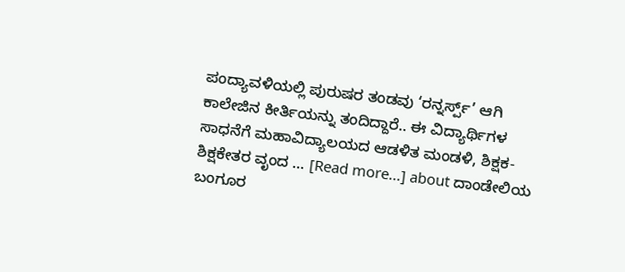ಪಂದ್ಯಾವಳಿಯಲ್ಲಿ ಪುರುಷರ ತಂಡವು ‘ರನ್ನರ್ಸ್ಪ್’ ಆಗಿ ಕಾಲೇಜಿನ ಕೀರ್ತಿಯನ್ನು ತಂದಿದ್ದಾರೆ.. ಈ ವಿದ್ಯಾರ್ಥಿಗಳ ಸಾಧನೆಗೆ ಮಹಾವಿದ್ಯಾಲಯದ ಆಡಳಿತ ಮಂಡಳಿ, ಶಿಕ್ಷಕ-ಶಿಕ್ಷಕೇತರ ವೃಂದ … [Read more...] about ದಾಂಡೇಲಿಯ ಬಂಗೂರ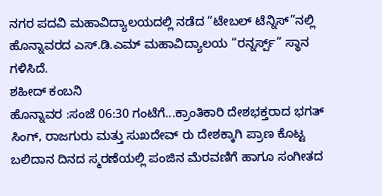ನಗರ ಪದವಿ ಮಹಾವಿದ್ಯಾಲಯದಲ್ಲಿ ನಡೆದ “ಟೇಬಲ್ ಟೆನ್ನಿಸ್”ನಲ್ಲಿ ಹೊನ್ನಾವರದ ಎಸ್.ಡಿ.ಎಮ್ ಮಹಾವಿದ್ಯಾಲಯ “ರನ್ನರ್ಸ್ಪ್” ಸ್ಥಾನ ಗಳಿಸಿದೆ.
ಶಹೀದ್ ಕಂಬನಿ
ಹೊನ್ನಾವರ :ಸಂಜೆ 06:30 ಗಂಟೆಗೆ...ಕ್ರಾಂತಿಕಾರಿ ದೇಶಭಕ್ತರಾದ ಭಗತ್ ಸಿಂಗ್, ರಾಜಗುರು ಮತ್ತು ಸುಖದೇವ್ ರು ದೇಶಕ್ಕಾಗಿ ಪ್ರಾಣ ಕೊಟ್ಟ ಬಲಿದಾನ ದಿನದ ಸ್ಮರಣೆಯಲ್ಲಿ ಪಂಜಿನ ಮೆರವಣಿಗೆ ಹಾಗೂ ಸಂಗೀತದ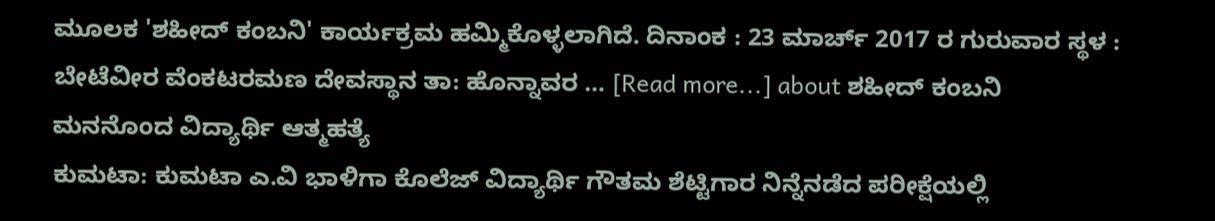ಮೂಲಕ 'ಶಹೀದ್ ಕಂಬನಿ' ಕಾರ್ಯಕ್ರಮ ಹಮ್ಮಿಕೊಳ್ಳಲಾಗಿದೆ. ದಿನಾಂಕ : 23 ಮಾರ್ಚ್ 2017 ರ ಗುರುವಾರ ಸ್ಥಳ : ಬೇಟೆವೀರ ವೆಂಕಟರಮಣ ದೇವಸ್ಥಾನ ತಾ: ಹೊನ್ನಾವರ … [Read more...] about ಶಹೀದ್ ಕಂಬನಿ
ಮನನೊಂದ ವಿದ್ಯಾರ್ಥಿ ಆತ್ಮಹತ್ಯೆ
ಕುಮಟಾ: ಕುಮಟಾ ಎ.ವಿ ಭಾಳಿಗಾ ಕೊಲೆಜ್ ವಿದ್ಯಾರ್ಥಿ ಗೌತಮ ಶೆಟ್ಟಿಗಾರ ನಿನ್ನೆನಡೆದ ಪರೀಕ್ಷೆಯಲ್ಲಿ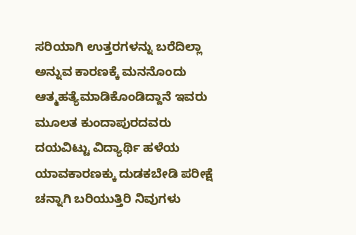ಸರಿಯಾಗಿ ಉತ್ತರಗಳನ್ನು ಬರೆದಿಲ್ಲಾ ಅನ್ನುವ ಕಾರಣಕ್ಕೆ ಮನನೊಂದು ಆತ್ಮಹತ್ಯೆಮಾಡಿಕೊಂಡಿದ್ದಾನೆ ಇವರು ಮೂಲತ ಕುಂದಾಪುರದವರು ದಯವಿಟ್ಟು ವಿದ್ಯಾರ್ಥಿ ಹಳೆಯ ಯಾವಕಾರಣಕ್ಕು ದುಡಕಬೇಡಿ ಪರೀಕ್ಷೆ ಚನ್ನಾಗಿ ಬರಿಯುತ್ತಿರಿ ನಿವುಗಳು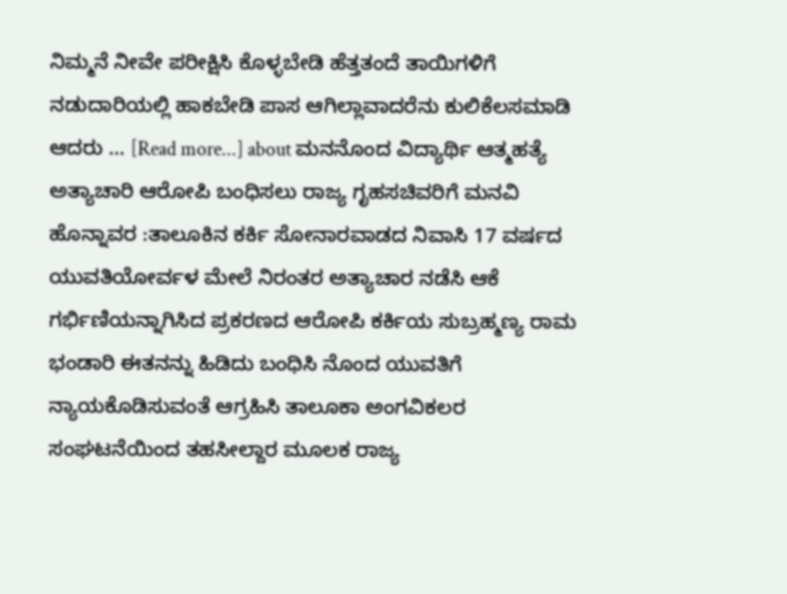ನಿಮ್ಮನೆ ನೀವೇ ಪರೀಕ್ಷಿಸಿ ಕೊಳ್ಳಬೇಡಿ ಹೆತ್ತತಂದೆ ತಾಯಿಗಳಿಗೆ ನಡುದಾರಿಯಲ್ಲಿ ಹಾಕಬೇಡಿ ಪಾಸ ಆಗಿಲ್ಲಾವಾದರೆನು ಕುಲಿಕೆಲಸಮಾಡಿ ಆದರು … [Read more...] about ಮನನೊಂದ ವಿದ್ಯಾರ್ಥಿ ಆತ್ಮಹತ್ಯೆ
ಅತ್ಯಾಚಾರಿ ಆರೋಪಿ ಬಂಧಿಸಲು ರಾಜ್ಯ ಗೃಹಸಚಿವರಿಗೆ ಮನವಿ
ಹೊನ್ನಾವರ :ತಾಲೂಕಿನ ಕರ್ಕಿ ಸೋನಾರವಾಡದ ನಿವಾಸಿ 17 ವರ್ಷದ ಯುವತಿಯೋರ್ವಳ ಮೇಲೆ ನಿರಂತರ ಅತ್ಯಾಚಾರ ನಡೆಸಿ ಆಕೆ ಗರ್ಭಿಣಿಯನ್ನಾಗಿಸಿದ ಪ್ರಕರಣದ ಆರೋಪಿ ಕರ್ಕಿಯ ಸುಬ್ರಹ್ಮಣ್ಯ ರಾಮ ಭಂಡಾರಿ ಈತನನ್ನು ಹಿಡಿದು ಬಂಧಿಸಿ ನೊಂದ ಯುವತಿಗೆ ನ್ಯಾಯಕೊಡಿಸುವಂತೆ ಆಗ್ರಹಿಸಿ ತಾಲೂಕಾ ಅಂಗವಿಕಲರ ಸಂಘಟನೆಯಿಂದ ತಹಸೀಲ್ದಾರ ಮೂಲಕ ರಾಜ್ಯ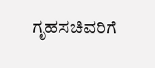ಗೃಹಸಚಿವರಿಗೆ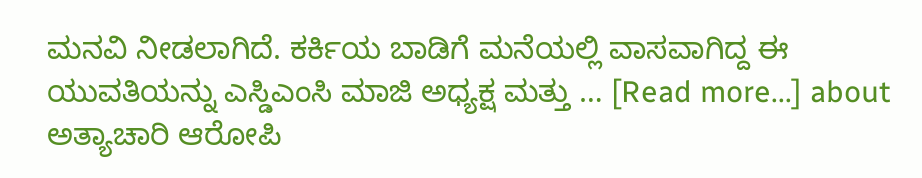ಮನವಿ ನೀಡಲಾಗಿದೆ. ಕರ್ಕಿಯ ಬಾಡಿಗೆ ಮನೆಯಲ್ಲಿ ವಾಸವಾಗಿದ್ದ ಈ ಯುವತಿಯನ್ನು ಎಸ್ಡಿಎಂಸಿ ಮಾಜಿ ಅಧ್ಯಕ್ಷ ಮತ್ತು … [Read more...] about ಅತ್ಯಾಚಾರಿ ಆರೋಪಿ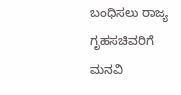ಬಂಧಿಸಲು ರಾಜ್ಯ ಗೃಹಸಚಿವರಿಗೆ ಮನವಿ